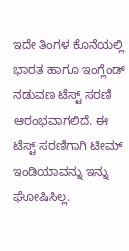ಇದೇ ತಿಂಗಳ ಕೊನೆಯಲ್ಲಿ ಭಾರತ ಹಾಗೂ ಇಂಗ್ಲೆಂಡ್ ನಡುವಣ ಟೆಸ್ಟ್ ಸರಣಿ ಆರಂಭವಾಗಲಿದೆ. ಈ ಟೆಸ್ಟ್ ಸರಣಿಗಾಗಿ ಟೀಮ್ ಇಂಡಿಯಾವನ್ನು ಇನ್ನು ಘೋಷಿಸಿಲ್ಲ.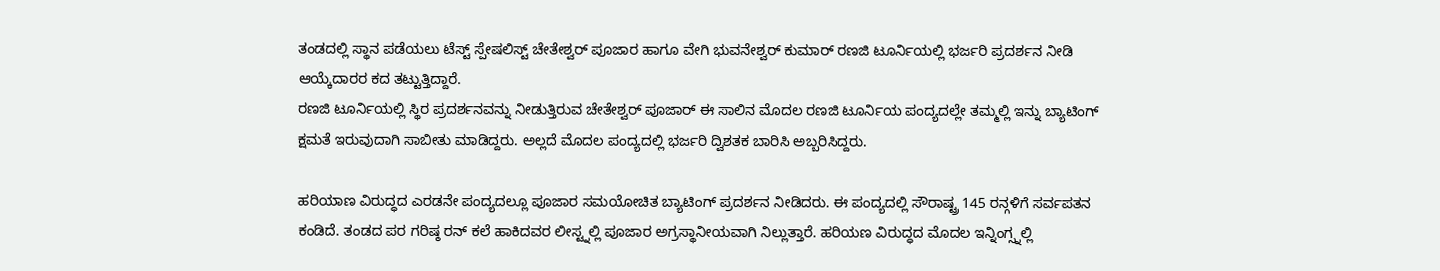ತಂಡದಲ್ಲಿ ಸ್ಥಾನ ಪಡೆಯಲು ಟೆಸ್ಟ್ ಸ್ಪೇಷಲಿಸ್ಟ್ ಚೇತೇಶ್ವರ್ ಪೂಜಾರ ಹಾಗೂ ವೇಗಿ ಭುವನೇಶ್ವರ್ ಕುಮಾರ್ ರಣಜಿ ಟೂರ್ನಿಯಲ್ಲಿ ಭರ್ಜರಿ ಪ್ರದರ್ಶನ ನೀಡಿ ಆಯ್ಕೆದಾರರ ಕದ ತಟ್ಟುತ್ತಿದ್ದಾರೆ.
ರಣಜಿ ಟೂರ್ನಿಯಲ್ಲಿ ಸ್ಥಿರ ಪ್ರದರ್ಶನವನ್ನು ನೀಡುತ್ತಿರುವ ಚೇತೇಶ್ವರ್ ಪೂಜಾರ್ ಈ ಸಾಲಿನ ಮೊದಲ ರಣಜಿ ಟೂರ್ನಿಯ ಪಂದ್ಯದಲ್ಲೇ ತಮ್ಮಲ್ಲಿ ಇನ್ನು ಬ್ಯಾಟಿಂಗ್ ಕ್ಷಮತೆ ಇರುವುದಾಗಿ ಸಾಬೀತು ಮಾಡಿದ್ದರು. ಅಲ್ಲದೆ ಮೊದಲ ಪಂದ್ಯದಲ್ಲಿ ಭರ್ಜರಿ ದ್ವಿಶತಕ ಬಾರಿಸಿ ಅಬ್ಬರಿಸಿದ್ದರು.

ಹರಿಯಾಣ ವಿರುದ್ಧದ ಎರಡನೇ ಪಂದ್ಯದಲ್ಲೂ ಪೂಜಾರ ಸಮಯೋಚಿತ ಬ್ಯಾಟಿಂಗ್ ಪ್ರದರ್ಶನ ನೀಡಿದರು. ಈ ಪಂದ್ಯದಲ್ಲಿ ಸೌರಾಷ್ಟ್ರ 145 ರನ್ಗಳಿಗೆ ಸರ್ವಪತನ ಕಂಡಿದೆ. ತಂಡದ ಪರ ಗರಿಷ್ಠ ರನ್ ಕಲೆ ಹಾಕಿದವರ ಲೀಸ್ಟ್ನಲ್ಲಿ ಪೂಜಾರ ಅಗ್ರಸ್ಥಾನೀಯವಾಗಿ ನಿಲ್ಲುತ್ತಾರೆ. ಹರಿಯಣ ವಿರುದ್ಧದ ಮೊದಲ ಇನ್ನಿಂಗ್ಸ್ನಲ್ಲಿ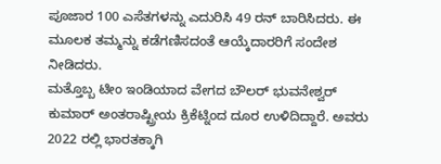ಪೂಜಾರ 100 ಎಸೆತಗಳನ್ನು ಎದುರಿಸಿ 49 ರನ್ ಬಾರಿಸಿದರು. ಈ ಮೂಲಕ ತಮ್ಮನ್ನು ಕಡೆಗಣಿಸದಂತೆ ಆಯ್ಕೆದಾರರಿಗೆ ಸಂದೇಶ ನೀಡಿದರು.
ಮತ್ತೊಬ್ಬ ಟೀಂ ಇಂಡಿಯಾದ ವೇಗದ ಬೌಲರ್ ಭುವನೇಶ್ವರ್ ಕುಮಾರ್ ಅಂತರಾಷ್ಟ್ರೀಯ ಕ್ರಿಕೆಟ್ನಿಂದ ದೂರ ಉಳಿದಿದ್ದಾರೆ. ಅವರು 2022 ರಲ್ಲಿ ಭಾರತಕ್ಕಾಗಿ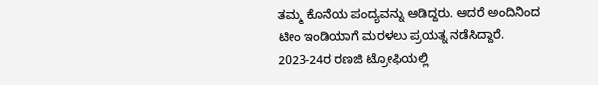ತಮ್ಮ ಕೊನೆಯ ಪಂದ್ಯವನ್ನು ಆಡಿದ್ದರು. ಆದರೆ ಅಂದಿನಿಂದ ಟೀಂ ಇಂಡಿಯಾಗೆ ಮರಳಲು ಪ್ರಯತ್ನ ನಡೆಸಿದ್ದಾರೆ.
2023-24ರ ರಣಜಿ ಟ್ರೋಫಿಯಲ್ಲಿ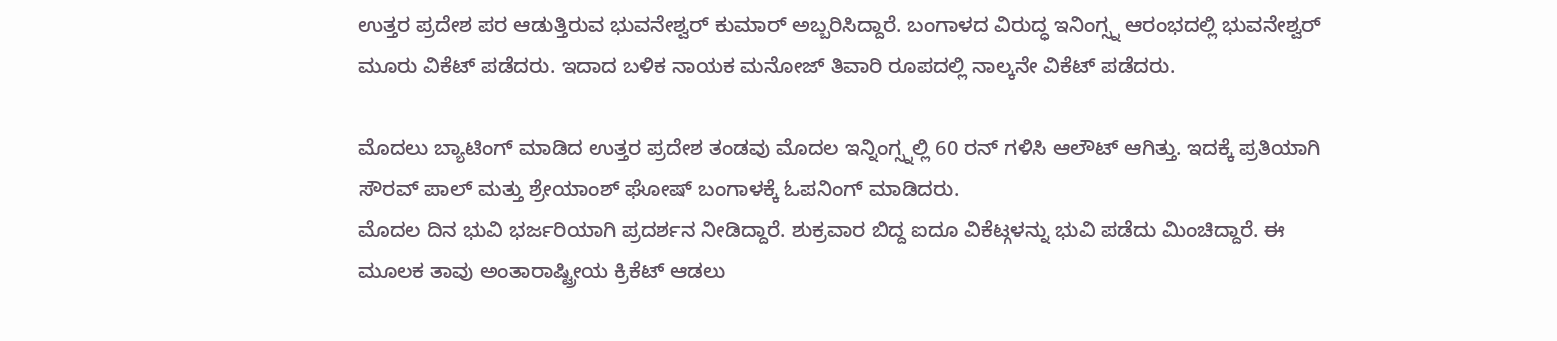ಉತ್ತರ ಪ್ರದೇಶ ಪರ ಆಡುತ್ತಿರುವ ಭುವನೇಶ್ವರ್ ಕುಮಾರ್ ಅಬ್ಬರಿಸಿದ್ದಾರೆ. ಬಂಗಾಳದ ವಿರುದ್ಧ ಇನಿಂಗ್ಸ್ನ ಆರಂಭದಲ್ಲಿ ಭುವನೇಶ್ವರ್ ಮೂರು ವಿಕೆಟ್ ಪಡೆದರು. ಇದಾದ ಬಳಿಕ ನಾಯಕ ಮನೋಜ್ ತಿವಾರಿ ರೂಪದಲ್ಲಿ ನಾಲ್ಕನೇ ವಿಕೆಟ್ ಪಡೆದರು.

ಮೊದಲು ಬ್ಯಾಟಿಂಗ್ ಮಾಡಿದ ಉತ್ತರ ಪ್ರದೇಶ ತಂಡವು ಮೊದಲ ಇನ್ನಿಂಗ್ಸ್ನಲ್ಲಿ 60 ರನ್ ಗಳಿಸಿ ಆಲೌಟ್ ಆಗಿತ್ತು. ಇದಕ್ಕೆ ಪ್ರತಿಯಾಗಿ ಸೌರವ್ ಪಾಲ್ ಮತ್ತು ಶ್ರೇಯಾಂಶ್ ಘೋಷ್ ಬಂಗಾಳಕ್ಕೆ ಓಪನಿಂಗ್ ಮಾಡಿದರು.
ಮೊದಲ ದಿನ ಭುವಿ ಭರ್ಜರಿಯಾಗಿ ಪ್ರದರ್ಶನ ನೀಡಿದ್ದಾರೆ. ಶುಕ್ರವಾರ ಬಿದ್ದ ಐದೂ ವಿಕೆಟ್ಗಳನ್ನು ಭುವಿ ಪಡೆದು ಮಿಂಚಿದ್ದಾರೆ. ಈ ಮೂಲಕ ತಾವು ಅಂತಾರಾಷ್ಟ್ರೀಯ ಕ್ರಿಕೆಟ್ ಆಡಲು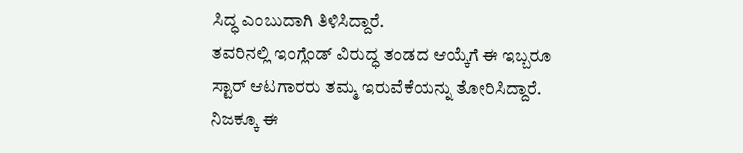ಸಿದ್ಧ ಎಂಬುದಾಗಿ ತಿಳಿಸಿದ್ದಾರೆ.
ತವರಿನಲ್ಲಿ ಇಂಗ್ಲೆಂಡ್ ವಿರುದ್ಧ ತಂಡದ ಆಯ್ಕೆಗೆ ಈ ಇಬ್ಬರೂ ಸ್ಟಾರ್ ಆಟಗಾರರು ತಮ್ಮ ಇರುವೆಕೆಯನ್ನು ತೋರಿಸಿದ್ದಾರೆ. ನಿಜಕ್ಕೂ ಈ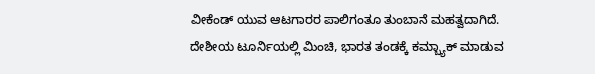ವೀಕೆಂಡ್ ಯುವ ಆಟಗಾರರ ಪಾಲಿಗಂತೂ ತುಂಬಾನೆ ಮಹತ್ವದಾಗಿದೆ. ದೇಶೀಯ ಟೂರ್ನಿಯಲ್ಲಿ ಮಿಂಚಿ, ಭಾರತ ತಂಡಕ್ಕೆ ಕಮ್ಬ್ಯಾಕ್ ಮಾಡುವ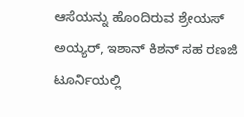ಆಸೆಯನ್ನು ಹೊಂದಿರುವ ಶ್ರೇಯಸ್ ಅಯ್ಯರ್, ಇಶಾನ್ ಕಿಶನ್ ಸಹ ರಣಜಿ ಟೂರ್ನಿಯಲ್ಲಿ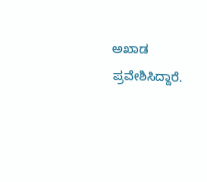ಅಖಾಡ ಪ್ರವೇಶಿಸಿದ್ದಾರೆ.